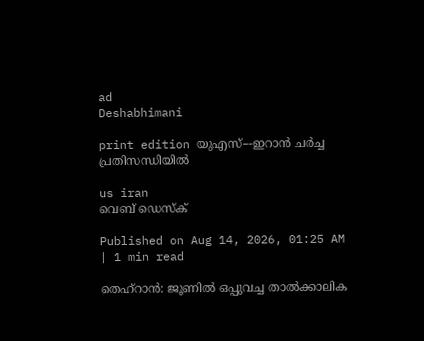ad
Deshabhimani

print edition യുഎസ്–-ഇറാൻ ചർച്ച
പ്രതിസന്ധിയിൽ

us iran
വെബ് ഡെസ്ക്

Published on Aug 14, 2026, 01:25 AM | 1 min read

തെഹ്‌റാൻ: ജൂണിൽ ഒപ്പുവച്ച താൽക്കാലിക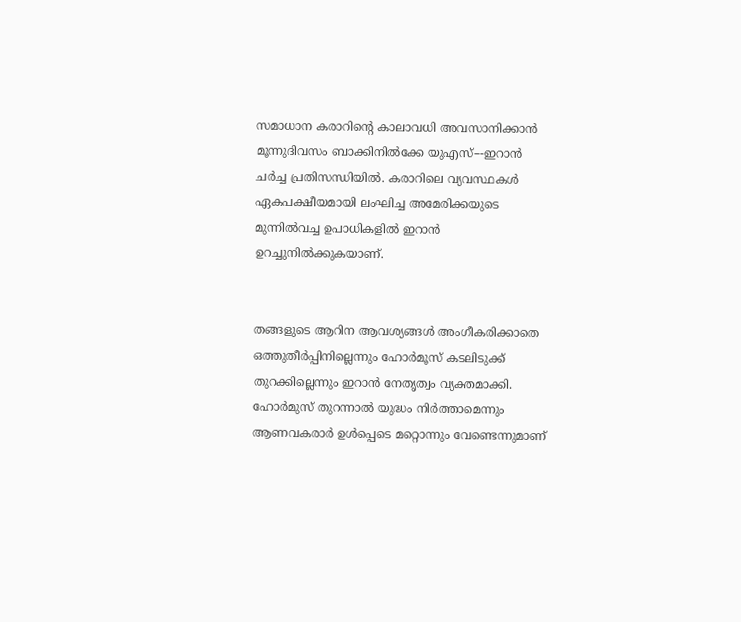സമാധാന കരാറിന്റെ കാലാവധി അവസാനിക്കാൻ മൂന്നുദിവസം ബാക്കിനിൽക്കേ യുഎസ്–-ഇറാൻ ചർച്ച പ്രതിസന്ധിയിൽ. കരാറിലെ വ്യവസ്ഥകൾ ഏകപക്ഷീയമായി ലംഘിച്ച അമേരിക്കയുടെ മുന്നിൽവച്ച ഉപാധികളിൽ ഇറാൻ ഉറച്ചുനിൽക്കുകയാണ്‌.


തങ്ങളുടെ ആറിന ആവശ്യങ്ങൾ അംഗീകരിക്കാതെ ഒത്തുതീർപ്പിനില്ലെന്നും ഹോർമൂസ് കടലിടുക്ക്‌ തുറക്കില്ലെന്നും ഇറാൻ നേതൃത്വം വ്യക്തമാക്കി. ഹോർമുസ്‌ തുറന്നാൽ യുദ്ധം നിർത്താമെന്നും ആണവകരാർ ഉൾപ്പെടെ മറ്റൊന്നും വേണ്ടെന്നുമാണ്‌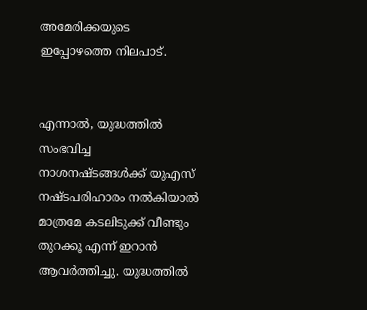അമേരിക്കയുടെ ഇപ്പോഴത്തെ നിലപാട്‌.


എന്നാൽ, യുദ്ധത്തിൽ സംഭവിച്ച നാശനഷ്ടങ്ങൾക്ക് യുഎസ്‌ നഷ്ടപരിഹാരം നൽകിയാൽ മാത്രമേ കടലിടുക്ക് വീണ്ടും തുറക്കൂ എന്ന് ഇറാൻ ആവർത്തിച്ചു. യുദ്ധത്തിൽ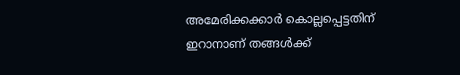അമേരിക്കക്കാർ കൊല്ലപ്പെട്ടതിന് ഇറാനാണ് തങ്ങൾക്ക്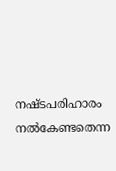നഷ്ടപരിഹാരം നൽകേണ്ടതെന്ന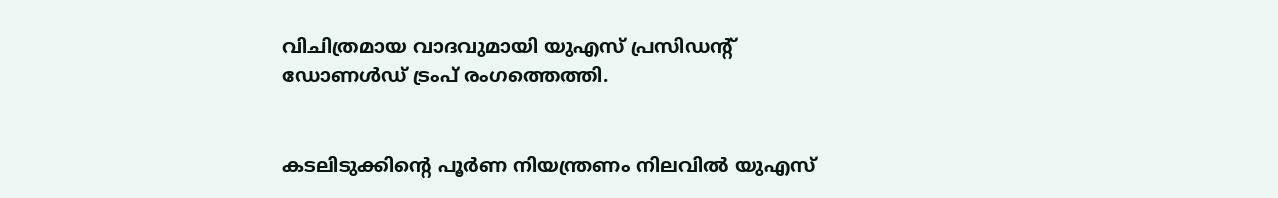വിചിത്രമായ വാദവുമായി യുഎസ്‌ പ്രസിഡന്റ് ഡോണൾഡ് ട്രംപ് രംഗത്തെത്തി.


കടലിടുക്കിന്റെ പൂർണ നിയന്ത്രണം നിലവിൽ യുഎസ്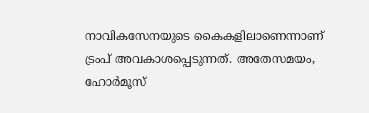നാവികസേനയുടെ കൈകളിലാണെന്നാണ് ട്രംപ് അവകാശപ്പെടുന്നത്. അതേസമയം, ഹോർമൂസ്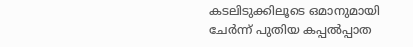കടലിടുക്കിലൂടെ ഒമാനുമായി ചേർന്ന് പുതിയ കപ്പൽപ്പാത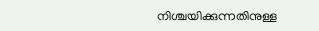നിശ്ചയിക്കുന്നതിനുള്ള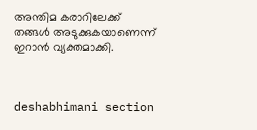അന്തിമ കരാറിലേക്ക് തങ്ങൾ അടുക്കുകയാണെന്ന് ഇറാൻ വ്യക്തമാക്കി.



deshabhimani section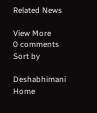Related News

View More
0 comments
Sort by

Deshabhimani
Home